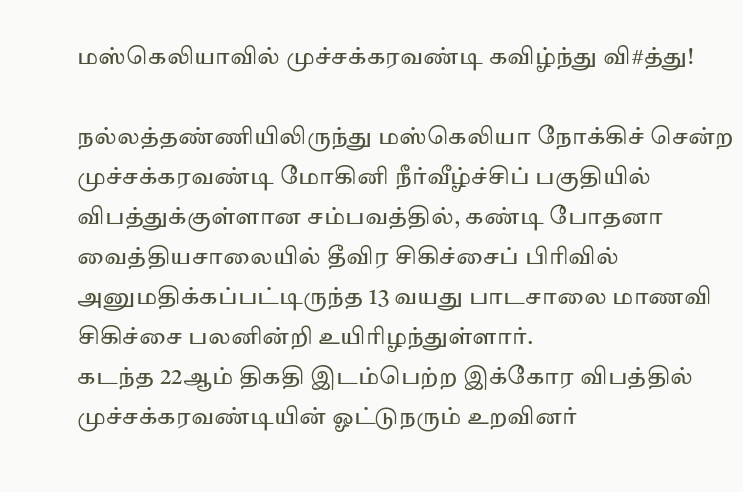மஸ்கெலியாவில் முச்சக்கரவண்டி கவிழ்ந்து வி#த்து!

நல்லத்தண்ணியிலிருந்து மஸ்கெலியா நோக்கிச் சென்ற முச்சக்கரவண்டி மோகினி நீர்வீழ்ச்சிப் பகுதியில் விபத்துக்குள்ளான சம்பவத்தில், கண்டி போதனா வைத்தியசாலையில் தீவிர சிகிச்சைப் பிரிவில் அனுமதிக்கப்பட்டிருந்த 13 வயது பாடசாலை மாணவி சிகிச்சை பலனின்றி உயிரிழந்துள்ளார்.
கடந்த 22ஆம் திகதி இடம்பெற்ற இக்கோர விபத்தில் முச்சக்கரவண்டியின் ஓட்டுநரும் உறவினர்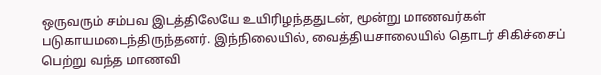ஒருவரும் சம்பவ இடத்திலேயே உயிரிழந்ததுடன், மூன்று மாணவர்கள் படுகாயமடைந்திருந்தனர். இந்நிலையில், வைத்தியசாலையில் தொடர் சிகிச்சைப் பெற்று வந்த மாணவி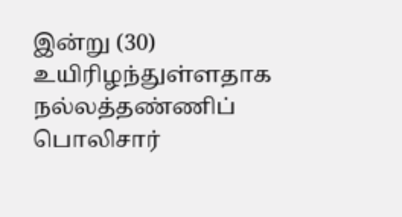இன்று (30) உயிரிழந்துள்ளதாக நல்லத்தண்ணிப் பொலிசார்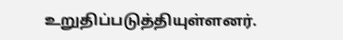உறுதிப்படுத்தியுள்ளனர்.